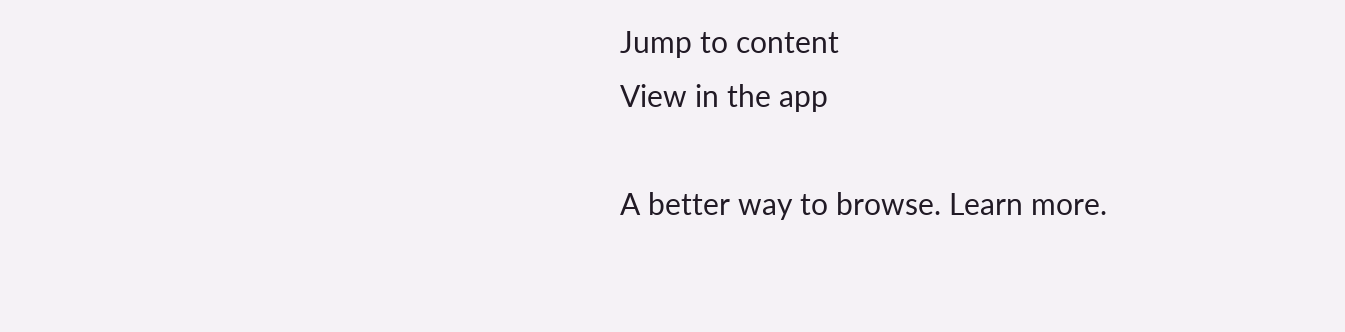Jump to content
View in the app

A better way to browse. Learn more.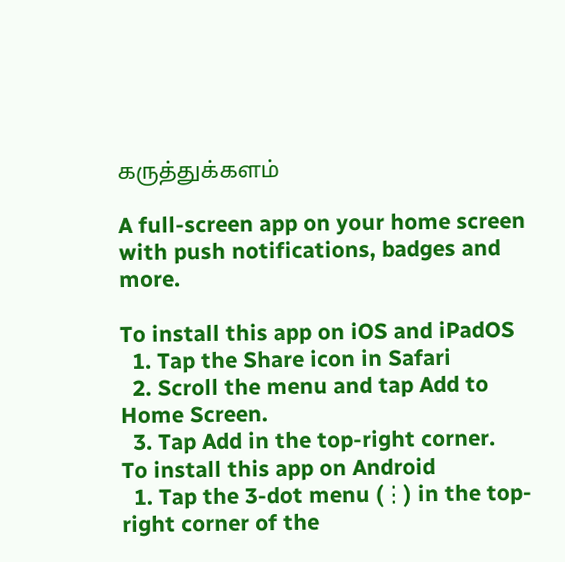கருத்துக்களம்

A full-screen app on your home screen with push notifications, badges and more.

To install this app on iOS and iPadOS
  1. Tap the Share icon in Safari
  2. Scroll the menu and tap Add to Home Screen.
  3. Tap Add in the top-right corner.
To install this app on Android
  1. Tap the 3-dot menu (⋮) in the top-right corner of the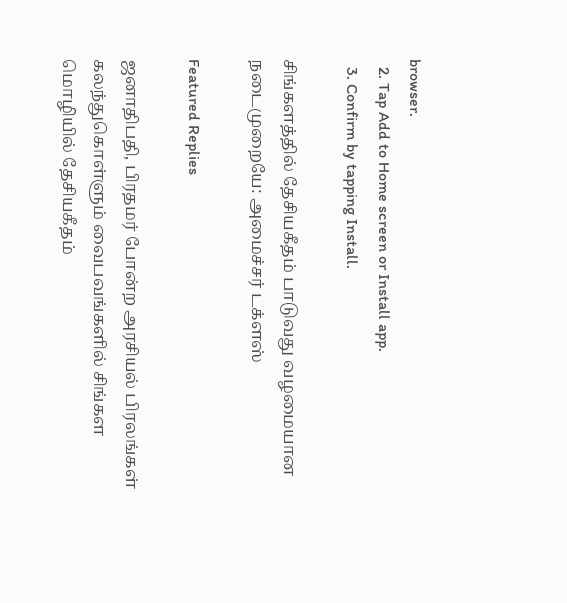browser.
  2. Tap Add to Home screen or Install app.
  3. Confirm by tapping Install.

சிங்களத்தில் தேசியகீதம் பாடுவது வழமையான நடைமுறையே: அமைச்சர் டக்ளஸ்

Featured Replies

ஜனாதிபதி, பிரதமர் போன்ற அரசியல் பிரலங்கள் கலந்துகொள்ளும் வைபவங்களில் சிங்கள மொழியில் தேசியகீதம்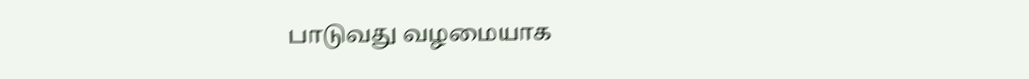பாடுவது வழமையாக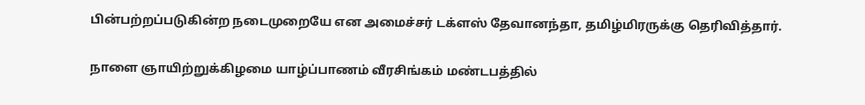பின்பற்றப்படுகின்ற நடைமுறையே என அமைச்சர் டக்ளஸ் தேவானந்தா, தமிழ்மிரருக்கு தெரிவித்தார்.

நாளை ஞாயிற்றுக்கிழமை யாழ்ப்பாணம் வீரசிங்கம் மண்டபத்தில்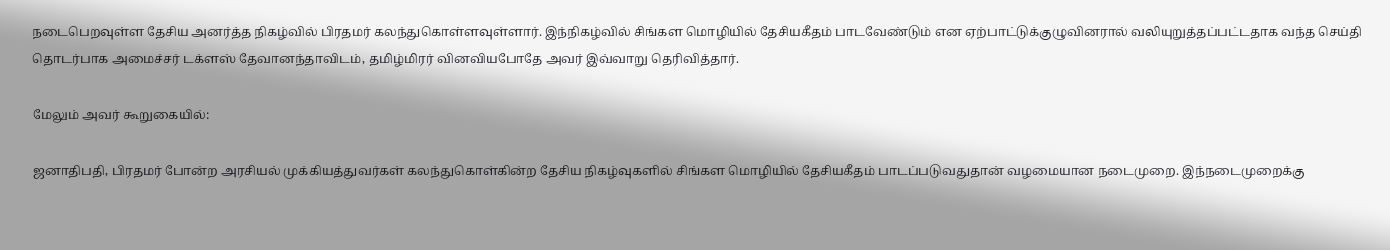நடைபெறவுள்ள தேசிய அனர்த்த நிகழ்வில் பிரதமர் கலந்துகொள்ளவுள்ளார். இந்நிகழ்வில் சிங்கள மொழியில் தேசியகீதம் பாடவேண்டும் என ஏற்பாட்டுக்குழுவினரால் வலியுறுத்தப்பட்டதாக வந்த செய்தி தொடர்பாக அமைச்சர் டக்ளஸ் தேவானந்தாவிடம், தமிழ்மிரர் வினவியபோதே அவர் இவ்வாறு தெரிவித்தார்.

மேலும் அவர் கூறுகையில்:

ஜனாதிபதி, பிரதமர் போன்ற அரசியல் முக்கியத்துவர்கள் கலந்துகொள்கின்ற தேசிய நிகழ்வுகளில் சிங்கள மொழியில் தேசியகீதம் பாடப்படுவதுதான் வழமையான நடைமுறை. இந்நடைமுறைக்கு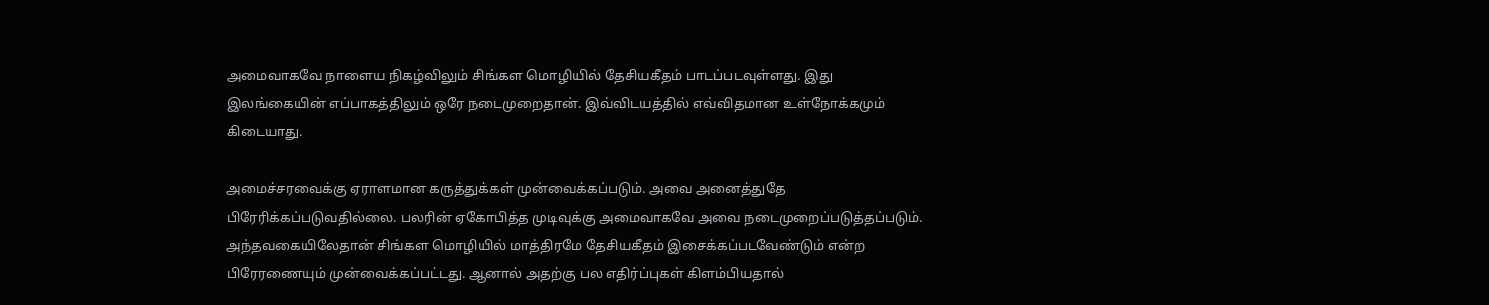அமைவாகவே நாளைய நிகழ்விலும் சிங்கள மொழியில் தேசியகீதம் பாடப்படவுள்ளது. இது இலங்கையின் எப்பாகத்திலும் ஒரே நடைமுறைதான். இவ்விடயத்தில் எவ்விதமான உள்நோக்கமும் கிடையாது.

அமைச்சரவைக்கு ஏராளமான கருத்துக்கள் முன்வைக்கப்படும். அவை அனைத்துதே பிரேரிக்கப்படுவதில்லை. பலரின் ஏகோபித்த முடிவுக்கு அமைவாகவே அவை நடைமுறைப்படுத்தப்படும். அந்தவகையிலேதான் சிங்கள மொழியில் மாத்திரமே தேசியகீதம் இசைக்கப்படவேண்டும் என்ற பிரேரணையும் முன்வைக்கப்பட்டது. ஆனால் அதற்கு பல எதிர்ப்புகள் கிளம்பியதால்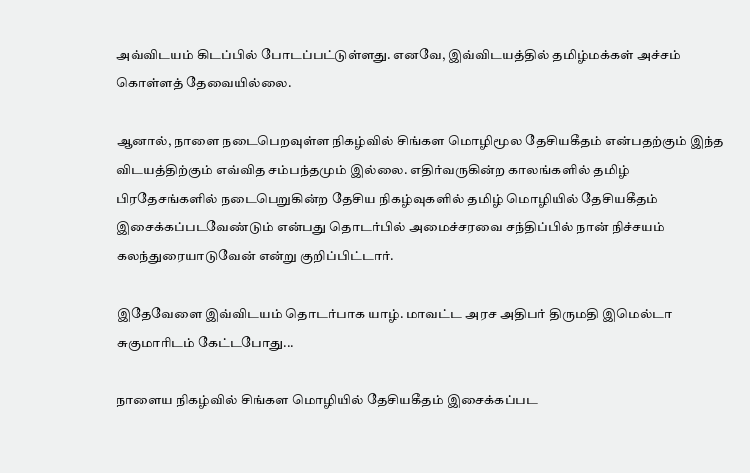அவ்விடயம் கிடப்பில் போடப்பட்டுள்ளது. எனவே, இவ்விடயத்தில் தமிழ்மக்கள் அச்சம் கொள்ளத் தேவையில்லை.

ஆனால், நாளை நடைபெறவுள்ள நிகழ்வில் சிங்கள மொழிமூல தேசியகீதம் என்பதற்கும் இந்த விடயத்திற்கும் எவ்வித சம்பந்தமும் இல்லை. எதிர்வருகின்ற காலங்களில் தமிழ் பிரதேசங்களில் நடைபெறுகின்ற தேசிய நிகழ்வுகளில் தமிழ் மொழியில் தேசியகீதம் இசைக்கப்படவேண்டும் என்பது தொடர்பில் அமைச்சரவை சந்திப்பில் நான் நிச்சயம் கலந்துரையாடுவேன் என்று குறிப்பிட்டார்.

இதேவேளை இவ்விடயம் தொடர்பாக யாழ். மாவட்ட அரச அதிபர் திருமதி இமெல்டா சுகுமாரிடம் கேட்டபோது...

நாளைய நிகழ்வில் சிங்கள மொழியில் தேசியகீதம் இசைக்கப்பட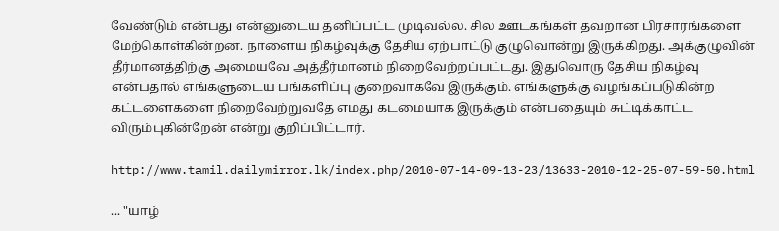வேண்டும் என்பது என்னுடைய தனிப்பட்ட முடிவல்ல. சில ஊடகங்கள் தவறான பிரசாரங்களை மேற்கொள்கின்றன. நாளைய நிகழ்வுக்கு தேசிய ஏற்பாட்டு குழுவொன்று இருக்கிறது. அக்குழுவின் தீர்மானத்திற்கு அமையவே அத்தீர்மானம் நிறைவேற்றப்பட்டது. இதுவொரு தேசிய நிகழ்வு என்பதால் எங்களுடைய பங்களிப்பு குறைவாகவே இருக்கும். எங்களுக்கு வழங்கப்படுகின்ற கட்டளைகளை நிறைவேற்றுவதே எமது கடமையாக இருக்கும் என்பதையும் சுட்டிக்காட்ட விரும்புகின்றேன் என்று குறிப்பிட்டார்.

http://www.tamil.dailymirror.lk/index.php/2010-07-14-09-13-23/13633-2010-12-25-07-59-50.html

... "யாழ்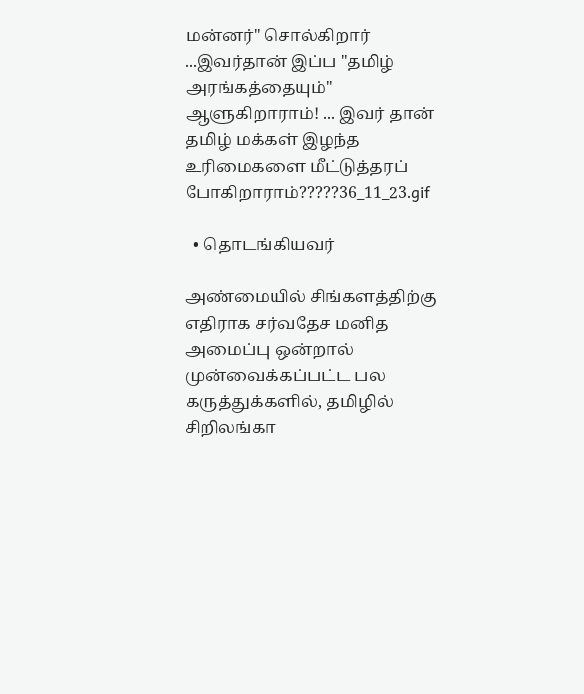மன்னர்" சொல்கிறார் ...இவர்தான் இப்ப "தமிழ் அரங்கத்தையும்" ஆளுகிறாராம்! ... இவர் தான் தமிழ் மக்கள் இழந்த உரிமைகளை மீட்டுத்தரப் போகிறாராம்?????36_11_23.gif

  • தொடங்கியவர்

அண்மையில் சிங்களத்திற்கு எதிராக சர்வதேச மனித அமைப்பு ஒன்றால் முன்வைக்கப்பட்ட பல கருத்துக்களில், தமிழில் சிறிலங்கா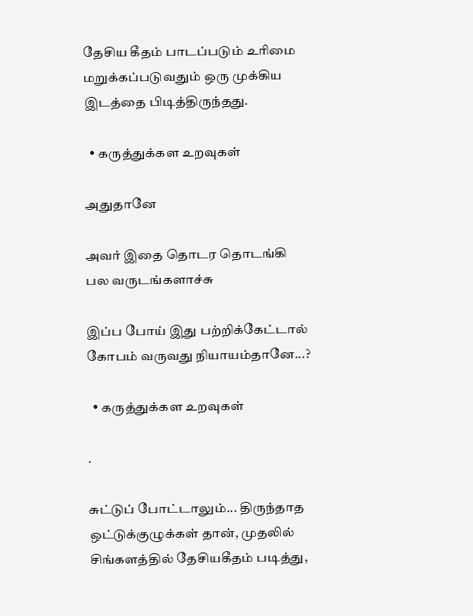தேசிய கீதம் பாடப்படும் உரிமை மறுக்கப்படுவதும் ஒரு முக்கிய இடத்தை பிடித்திருந்தது.

  • கருத்துக்கள உறவுகள்

அதுதானே

அவர் இதை தொடர தொடங்கி பல வருடங்களாச்சு

இப்ப போய் இது பற்றிக்கேட்டால் கோபம் வருவது நியாயம்தானே...?

  • கருத்துக்கள உறவுகள்

.

சுட்டுப் போட்டாலும்... திருந்தாத ஒட்டுக்குழுக்கள் தான், முதலில் சிங்களத்தில் தேசியகீதம் படித்து,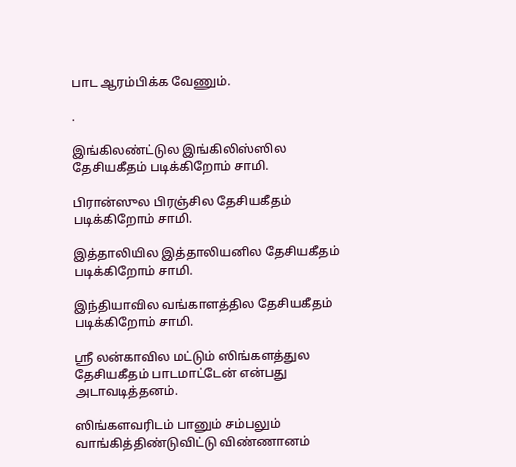பாட ஆரம்பிக்க வேணும்.

.

இங்கிலண்ட்டுல இங்கிலிஸ்ஸில தேசியகீதம் படிக்கிறோம் சாமி.

பிரான்ஸுல பிரஞ்சில தேசியகீதம் படிக்கிறோம் சாமி.

இத்தாலியில இத்தாலியனில தேசியகீதம் படிக்கிறோம் சாமி.

இந்தியாவில வங்காளத்தில தேசியகீதம் படிக்கிறோம் சாமி.

ஸ்ரீ லன்காவில மட்டும் ஸிங்களத்துல தேசியகீதம் பாடமாட்டேன் என்பது அடாவடித்தனம்.

ஸிங்களவரிடம் பானும் சம்பலும் வாங்கித்திண்டுவிட்டு விண்ணானம்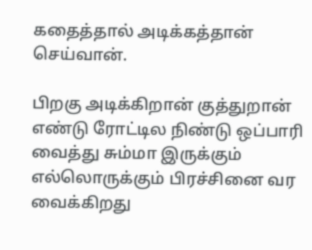கதைத்தால் அடிக்கத்தான் செய்வான்.

பிறகு அடிக்கிறான் குத்துறான் எண்டு ரோட்டில நிண்டு ஒப்பாரி வைத்து சும்மா இருக்கும் எல்லொருக்கும் பிரச்சினை வர வைக்கிறது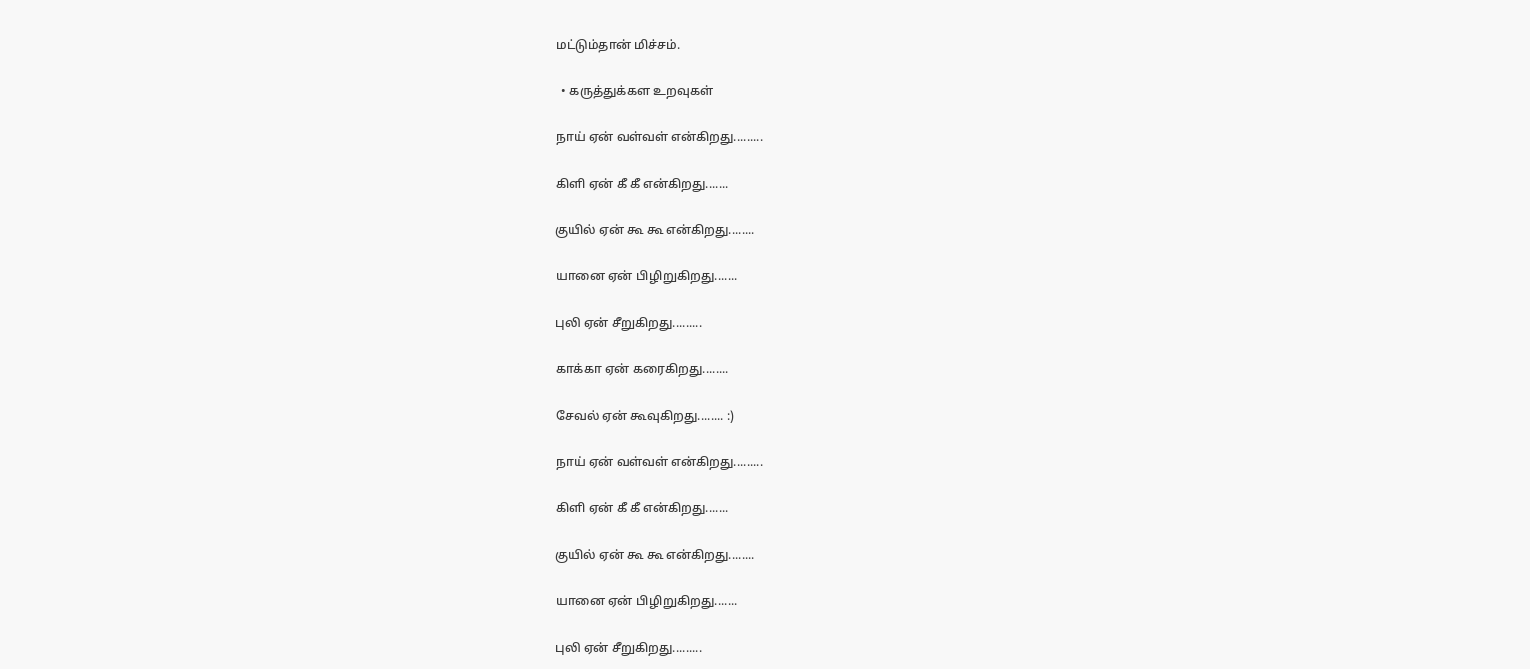மட்டும்தான் மிச்சம்.

  • கருத்துக்கள உறவுகள்

நாய் ஏன் வள்வள் என்கிறது.........

கிளி ஏன் கீ கீ என்கிறது.......

குயில் ஏன் கூ கூ என்கிறது........

யானை ஏன் பிழிறுகிறது.......

புலி ஏன் சீறுகிறது.........

காக்கா ஏன் கரைகிறது........

சேவல் ஏன் கூவுகிறது........ :)

நாய் ஏன் வள்வள் என்கிறது.........

கிளி ஏன் கீ கீ என்கிறது.......

குயில் ஏன் கூ கூ என்கிறது........

யானை ஏன் பிழிறுகிறது.......

புலி ஏன் சீறுகிறது.........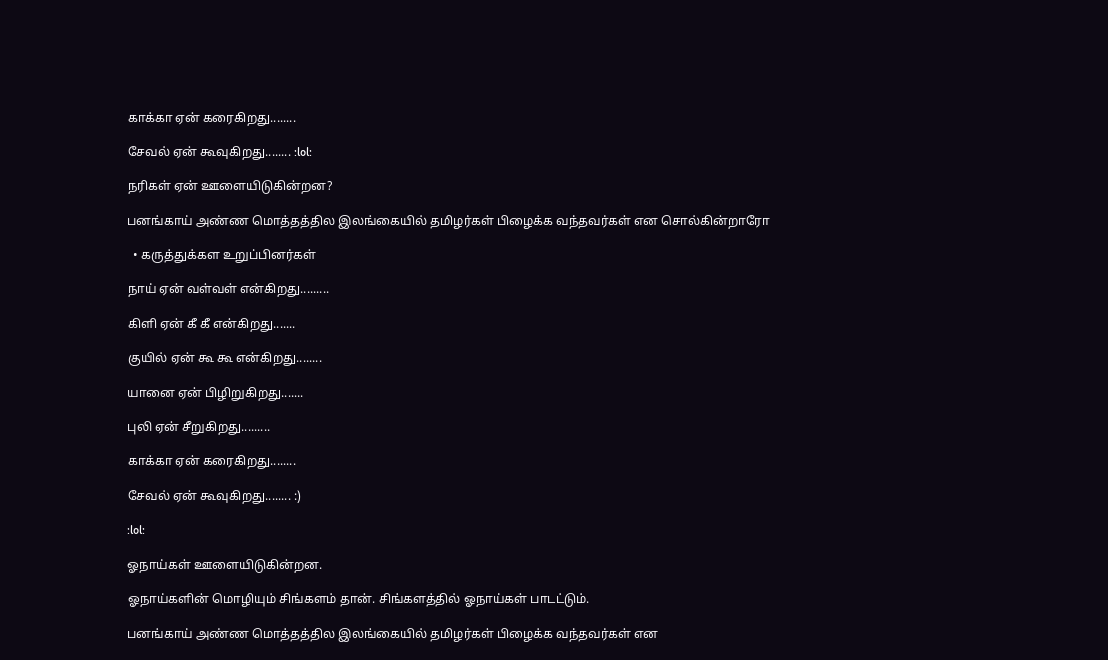காக்கா ஏன் கரைகிறது........

சேவல் ஏன் கூவுகிறது........ :lol:

நரிகள் ஏன் ஊளையிடுகின்றன?

பனங்காய் அண்ண மொத்தத்தில இலங்கையில் தமிழர்கள் பிழைக்க வந்தவர்கள் என சொல்கின்றாரோ

  • கருத்துக்கள உறுப்பினர்கள்

நாய் ஏன் வள்வள் என்கிறது.........

கிளி ஏன் கீ கீ என்கிறது.......

குயில் ஏன் கூ கூ என்கிறது........

யானை ஏன் பிழிறுகிறது.......

புலி ஏன் சீறுகிறது.........

காக்கா ஏன் கரைகிறது........

சேவல் ஏன் கூவுகிறது........ :)

:lol:

ஓநாய்கள் ஊளையிடுகின்றன.

ஓநாய்களின் மொழியும் சிங்களம் தான். சிங்களத்தில் ஓநாய்கள் பாடட்டும்.

பனங்காய் அண்ண மொத்தத்தில இலங்கையில் தமிழர்கள் பிழைக்க வந்தவர்கள் என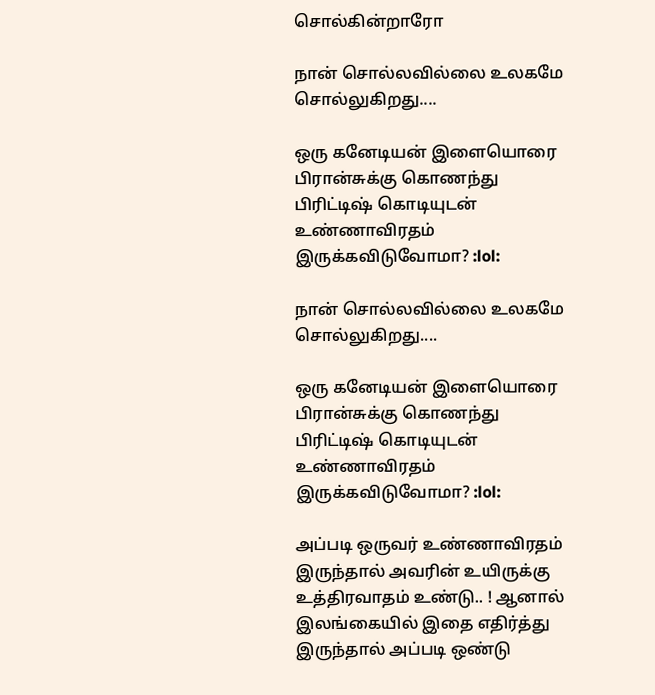சொல்கின்றாரோ

நான் சொல்லவில்லை உலகமே சொல்லுகிறது....

ஒரு கனேடியன் இளையொரை பிரான்சுக்கு கொணந்து பிரிட்டிஷ் கொடியுடன் உண்ணாவிரதம் இருக்கவிடுவோமா? :lol:

நான் சொல்லவில்லை உலகமே சொல்லுகிறது....

ஒரு கனேடியன் இளையொரை பிரான்சுக்கு கொணந்து பிரிட்டிஷ் கொடியுடன் உண்ணாவிரதம் இருக்கவிடுவோமா? :lol:

அப்படி ஒருவர் உண்ணாவிரதம் இருந்தால் அவரின் உயிருக்கு உத்திரவாதம் உண்டு.. ! ஆனால் இலங்கையில் இதை எதிர்த்து இருந்தால் அப்படி ஒண்டு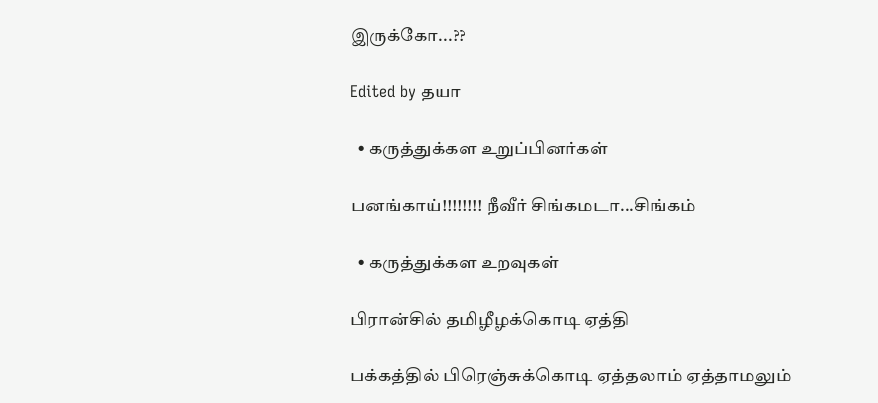இருக்கோ...??

Edited by தயா

  • கருத்துக்கள உறுப்பினர்கள்

பனங்காய்!!!!!!!! நீவீர் சிங்கமடா...சிங்கம்

  • கருத்துக்கள உறவுகள்

பிரான்சில் தமிழீழக்கொடி ஏத்தி

பக்கத்தில் பிரெஞ்சுக்கொடி ஏத்தலாம் ஏத்தாமலும்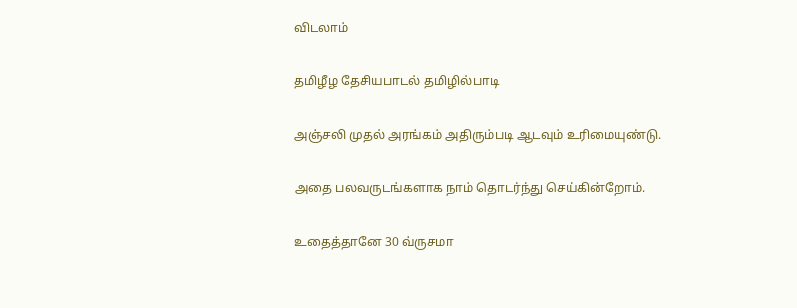விடலாம்

தமிழீழ தேசியபாடல் தமிழில்பாடி

அஞ்சலி முதல் அரங்கம் அதிரும்படி ஆடவும் உரிமையுண்டு.

அதை பலவருடங்களாக நாம் தொடர்ந்து செய்கின்றோம்.

உதைத்தானே 30 வ்ருசமா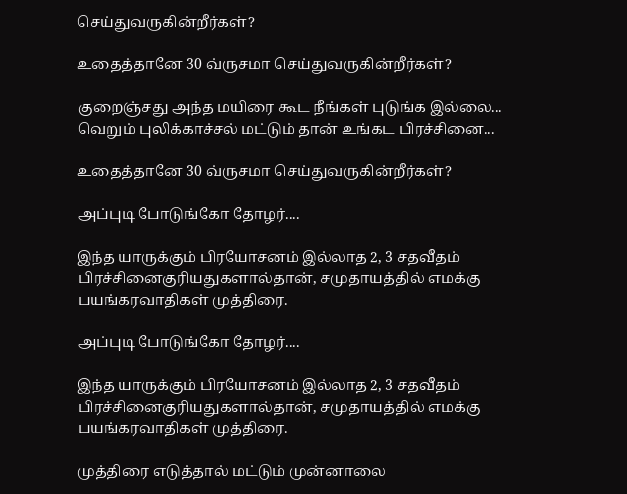செய்துவருகின்றீர்கள்?

உதைத்தானே 30 வ்ருசமா செய்துவருகின்றீர்கள்?

குறைஞ்சது அந்த மயிரை கூட நீங்கள் புடுங்க இல்லை... வெறும் புலிக்காச்சல் மட்டும் தான் உங்கட பிரச்சினை...

உதைத்தானே 30 வ்ருசமா செய்துவருகின்றீர்கள்?

அப்புடி போடுங்கோ தோழர்....

இந்த யாருக்கும் பிரயோசனம் இல்லாத 2, 3 சதவீதம் பிரச்சினைகுரியதுகளால்தான், சமுதாயத்தில் எமக்கு பயங்கரவாதிகள் முத்திரை.

அப்புடி போடுங்கோ தோழர்....

இந்த யாருக்கும் பிரயோசனம் இல்லாத 2, 3 சதவீதம் பிரச்சினைகுரியதுகளால்தான், சமுதாயத்தில் எமக்கு பயங்கரவாதிகள் முத்திரை.

முத்திரை எடுத்தால் மட்டும் முன்னாலை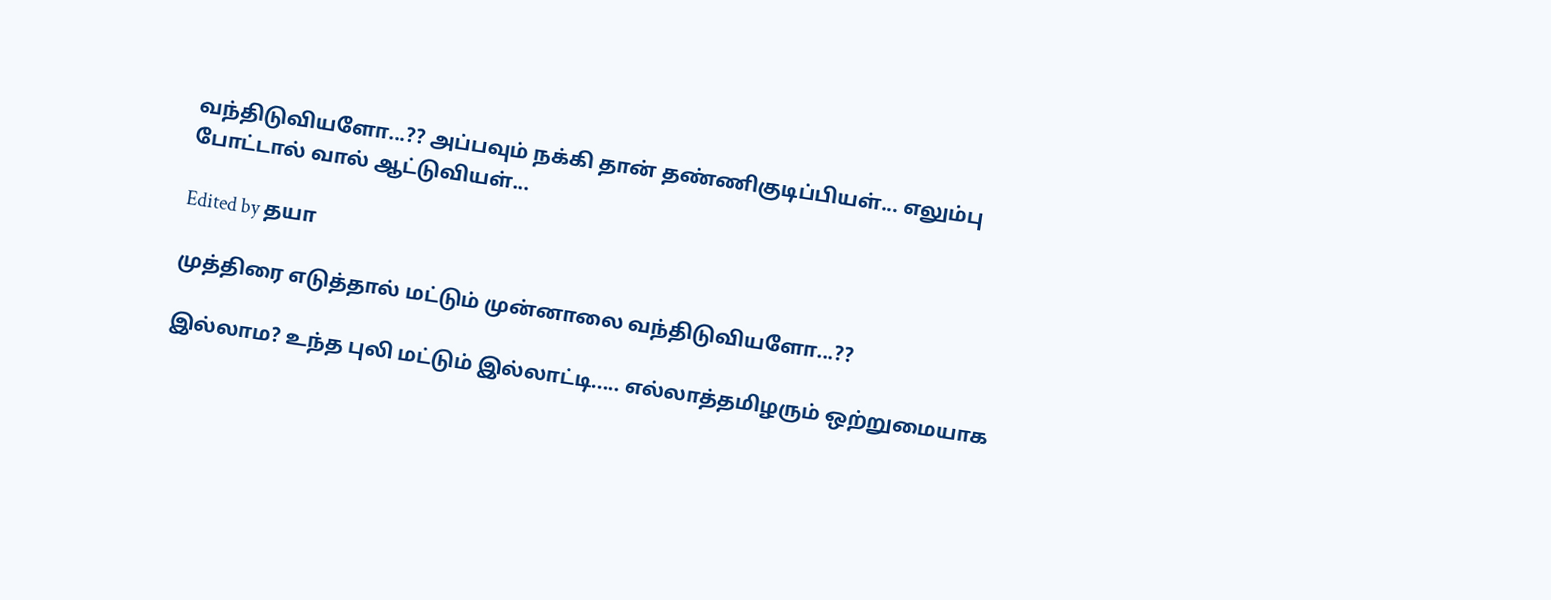வந்திடுவியளோ...?? அப்பவும் நக்கி தான் தண்ணிகுடிப்பியள்... எலும்பு போட்டால் வால் ஆட்டுவியள்...

Edited by தயா

முத்திரை எடுத்தால் மட்டும் முன்னாலை வந்திடுவியளோ...??

இல்லாம? உந்த புலி மட்டும் இல்லாட்டி..... எல்லாத்தமிழரும் ஒற்றுமையாக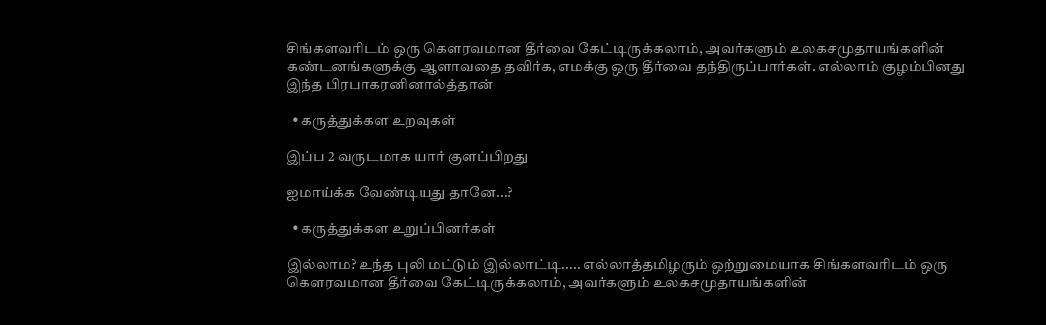சிங்களவரிடம் ஒரு கௌரவமான தீர்வை கேட்டிருக்கலாம், அவர்களும் உலகசமுதாயங்களின் கண்டனங்களுக்கு ஆளாவதை தவிர்க, எமக்கு ஒரு தீர்வை தந்திருப்பார்கள். எல்லாம் குழம்பினது இந்த பிரபாகரனினால்த்தான்

  • கருத்துக்கள உறவுகள்

இப்ப 2 வருடமாக யார் குளப்பிறது

ஐமாய்க்க வேண்டியது தானே...?

  • கருத்துக்கள உறுப்பினர்கள்

இல்லாம? உந்த புலி மட்டும் இல்லாட்டி..... எல்லாத்தமிழரும் ஒற்றுமையாக சிங்களவரிடம் ஒரு கௌரவமான தீர்வை கேட்டிருக்கலாம், அவர்களும் உலகசமுதாயங்களின்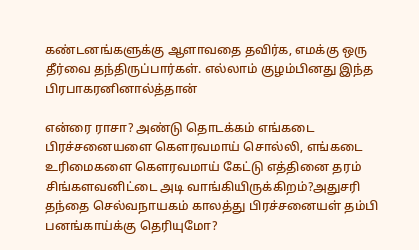கண்டனங்களுக்கு ஆளாவதை தவிர்க, எமக்கு ஒரு தீர்வை தந்திருப்பார்கள். எல்லாம் குழம்பினது இந்த பிரபாகரனினால்த்தான்

என்ரை ராசா? அண்டு தொடக்கம் எங்கடை பிரச்சனையளை கௌரவமாய் சொல்லி, எங்கடை உரிமைகளை கௌரவமாய் கேட்டு எத்தினை தரம் சிங்களவனிட்டை அடி வாங்கியிருக்கிறம்?அதுசரி தந்தை செல்வநாயகம் காலத்து பிரச்சனையள் தம்பி பனங்காய்க்கு தெரியுமோ?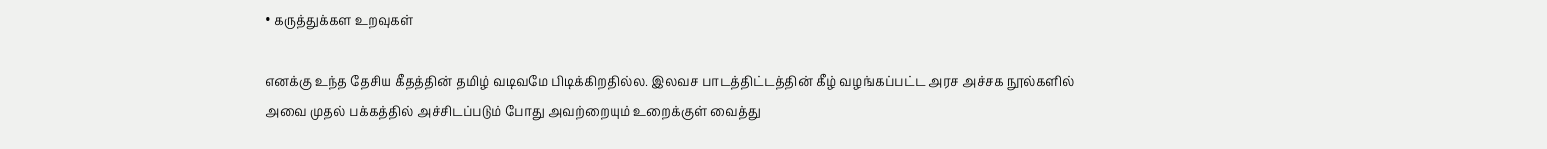• கருத்துக்கள உறவுகள்

எனக்கு உந்த தேசிய கீதத்தின் தமிழ் வடிவமே பிடிக்கிறதில்ல. இலவச பாடத்திட்டத்தின் கீழ் வழங்கப்பட்ட அரச அச்சக நூல்களில் அவை முதல் பக்கத்தில் அச்சிடப்படும் போது அவற்றையும் உறைக்குள் வைத்து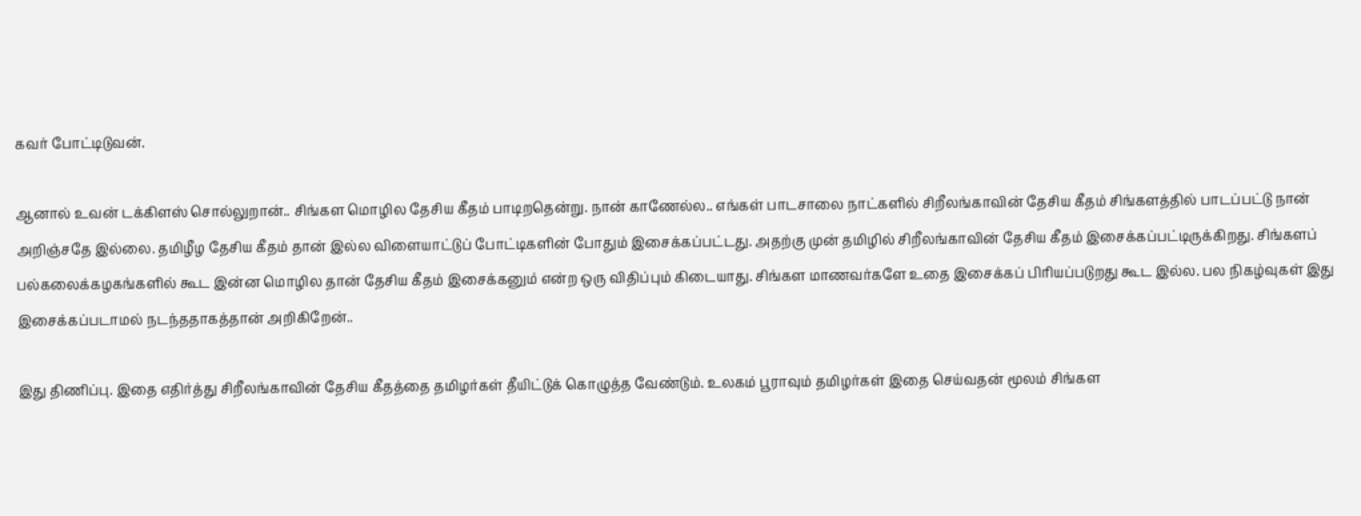கவர் போட்டிடுவன்.

ஆனால் உவன் டக்கிளஸ் சொல்லுறான்.. சிங்கள மொழில தேசிய கீதம் பாடிறதென்று. நான் காணேல்ல.. எங்கள் பாடசாலை நாட்களில் சிறீலங்காவின் தேசிய கீதம் சிங்களத்தில் பாடப்பட்டு நான் அறிஞ்சதே இல்லை. தமிழீழ தேசிய கீதம் தான் இல்ல விளையாட்டுப் போட்டிகளின் போதும் இசைக்கப்பட்டது. அதற்கு முன் தமிழில் சிறீலங்காவின் தேசிய கீதம் இசைக்கப்பட்டிருக்கிறது. சிங்களப் பல்கலைக்கழகங்களில் கூட இன்ன மொழில தான் தேசிய கீதம் இசைக்கனும் என்ற ஒரு விதிப்பும் கிடையாது. சிங்கள மாணவர்களே உதை இசைக்கப் பிரியப்படுறது கூட இல்ல. பல நிகழ்வுகள் இது இசைக்கப்படாமல் நடந்ததாகத்தான் அறிகிறேன்..

இது திணிப்பு. இதை எதிர்த்து சிறீலங்காவின் தேசிய கீதத்தை தமிழர்கள் தீயிட்டுக் கொழுத்த வேண்டும். உலகம் பூராவும் தமிழர்கள் இதை செய்வதன் மூலம் சிங்கள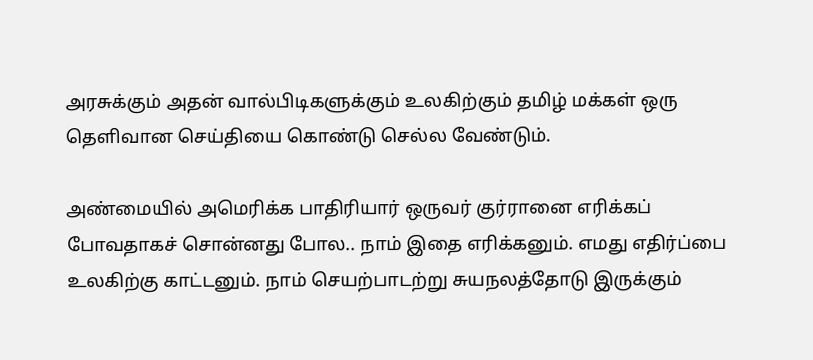அரசுக்கும் அதன் வால்பிடிகளுக்கும் உலகிற்கும் தமிழ் மக்கள் ஒரு தெளிவான செய்தியை கொண்டு செல்ல வேண்டும்.

அண்மையில் அமெரிக்க பாதிரியார் ஒருவர் குர்ரானை எரிக்கப் போவதாகச் சொன்னது போல.. நாம் இதை எரிக்கனும். எமது எதிர்ப்பை உலகிற்கு காட்டனும். நாம் செயற்பாடற்று சுயநலத்தோடு இருக்கும்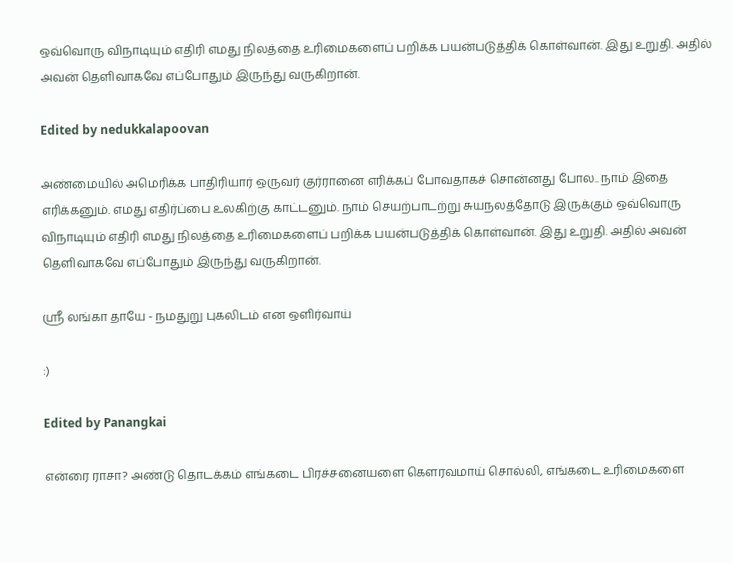ஒவ்வொரு விநாடியும் எதிரி எமது நிலத்தை உரிமைகளைப் பறிக்க பயன்படுத்திக் கொள்வான். இது உறுதி. அதில் அவன் தெளிவாகவே எப்போதும் இருந்து வருகிறான்.

Edited by nedukkalapoovan

அண்மையில் அமெரிக்க பாதிரியார் ஒருவர் குர்ரானை எரிக்கப் போவதாகச் சொன்னது போல.. நாம் இதை எரிக்கனும். எமது எதிர்ப்பை உலகிற்கு காட்டனும். நாம் செயற்பாடற்று சுயநலத்தோடு இருக்கும் ஒவ்வொரு விநாடியும் எதிரி எமது நிலத்தை உரிமைகளைப் பறிக்க பயன்படுத்திக் கொள்வான். இது உறுதி. அதில் அவன் தெளிவாகவே எப்போதும் இருந்து வருகிறான்.

ஸ்ரீ லங்கா தாயே - நமதுறு புகலிடம் என ஒளிர்வாய்

:)

Edited by Panangkai

என்ரை ராசா? அண்டு தொடக்கம் எங்கடை பிரச்சனையளை கௌரவமாய் சொல்லி, எங்கடை உரிமைகளை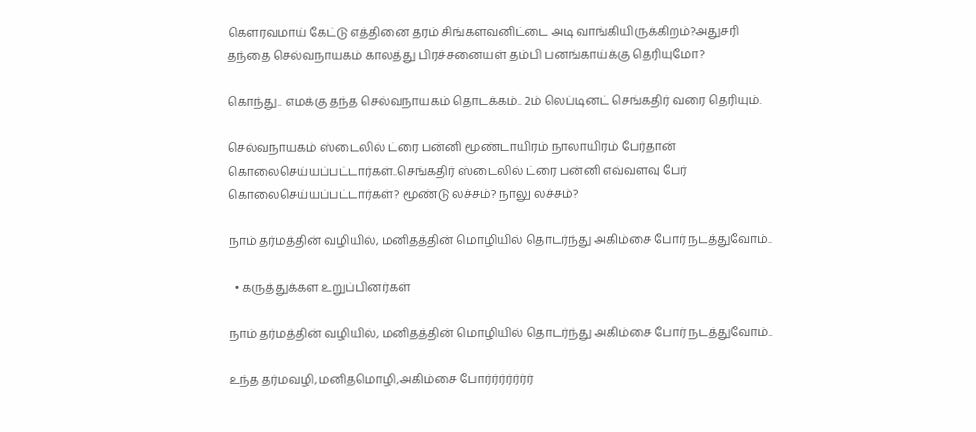கௌரவமாய் கேட்டு எத்தினை தரம் சிங்களவனிட்டை அடி வாங்கியிருக்கிறம்?அதுசரி தந்தை செல்வநாயகம் காலத்து பிரச்சனையள் தம்பி பனங்காய்க்கு தெரியுமோ?

கொந்து.. எமக்கு தந்த செல்வநாயகம் தொடக்கம்.. 2ம் லெப்டினட் செங்கதிர் வரை தெரியும்.

செல்வநாயகம் ஸ்டைலில் ட்ரை பன்னி மூண்டாயிரம் நாலாயிரம் பேர்தான் கொலைசெய்யப்பட்டார்கள்..செங்கதிர் ஸ்டைலில் ட்ரை பன்னி எவ்வளவு பேர் கொலைசெய்யப்பட்டார்கள்? மூண்டு லச்சம்? நாலு லச்சம்?

நாம் தர்மத்தின் வழியில், மனிதத்தின் மொழியில் தொடர்ந்து அகிம்சை போர் நடத்துவோம்..

  • கருத்துக்கள உறுப்பினர்கள்

நாம் தர்மத்தின் வழியில், மனிதத்தின் மொழியில் தொடர்ந்து அகிம்சை போர் நடத்துவோம்..

உந்த தர்மவழி,மனிதமொழி,அகிம்சை போர்ர்ர்ர்ர்ர்ர்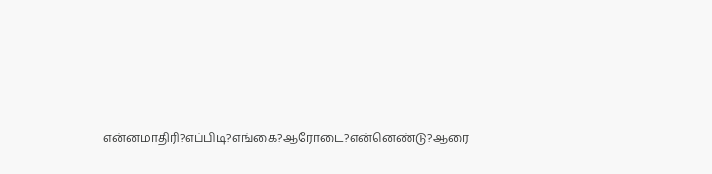என்னமாதிரி?எப்பிடி?எங்கை?ஆரோடை?என்னெண்டு?ஆரை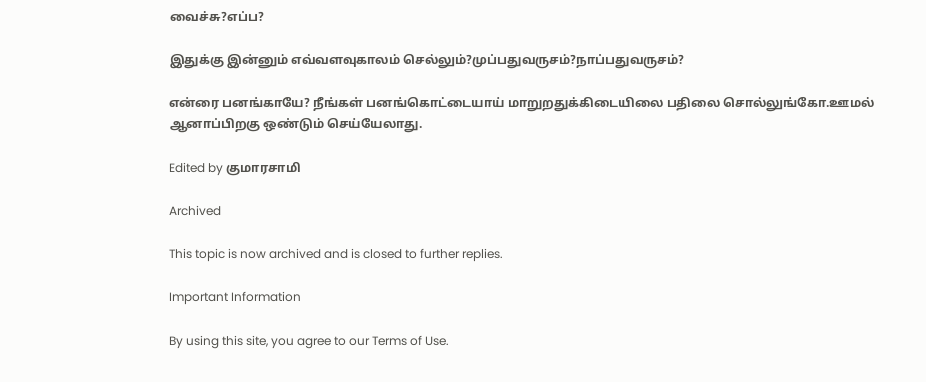வைச்சு?எப்ப?

இதுக்கு இன்னும் எவ்வளவுகாலம் செல்லும்?முப்பதுவருசம்?நாப்பதுவருசம்?

என்ரை பனங்காயே? நீங்கள் பனங்கொட்டையாய் மாறுறதுக்கிடையிலை பதிலை சொல்லுங்கோ.ஊமல் ஆனாப்பிறகு ஒண்டும் செய்யேலாது.

Edited by குமாரசாமி

Archived

This topic is now archived and is closed to further replies.

Important Information

By using this site, you agree to our Terms of Use.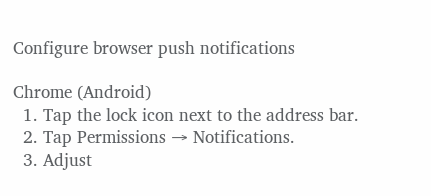Configure browser push notifications

Chrome (Android)
  1. Tap the lock icon next to the address bar.
  2. Tap Permissions → Notifications.
  3. Adjust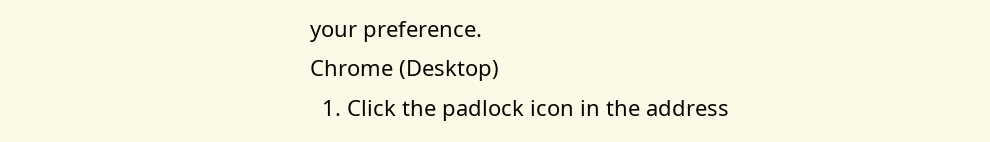your preference.
Chrome (Desktop)
  1. Click the padlock icon in the address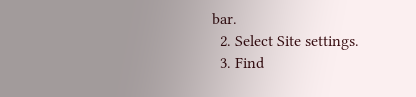bar.
  2. Select Site settings.
  3. Find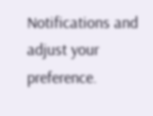Notifications and adjust your preference.